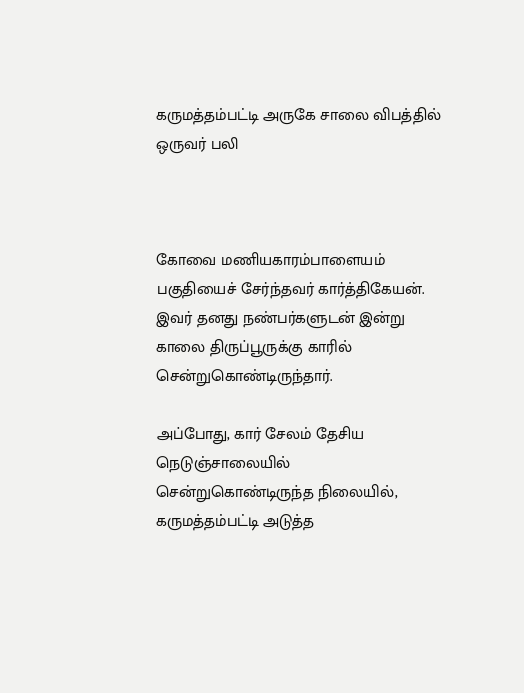கருமத்தம்பட்டி அருகே சாலை விபத்தில் ஒருவர் பலி



கோவை மணியகாரம்பாளையம் பகுதியைச் சேர்ந்தவர் கார்த்திகேயன். இவர் தனது நண்பர்களுடன் இன்று காலை திருப்பூருக்கு காரில் சென்றுகொண்டிருந்தார்.

அப்போது, கார் சேலம் தேசிய நெடுஞ்சாலையில் சென்றுகொண்டிருந்த நிலையில், கருமத்தம்பட்டி அடுத்த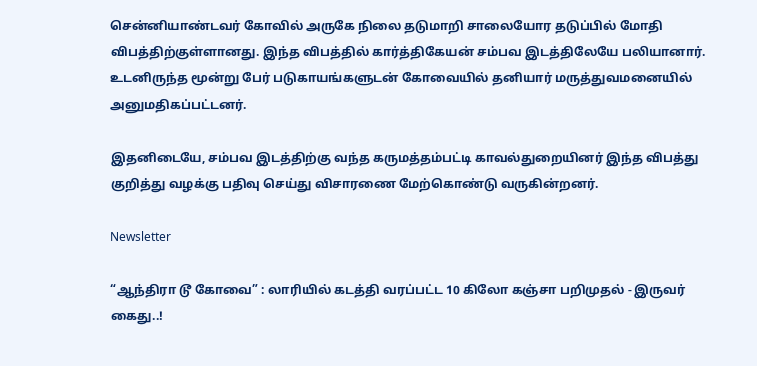சென்னியாண்டவர் கோவில் அருகே நிலை தடுமாறி சாலையோர தடுப்பில் மோதி விபத்திற்குள்ளானது. இந்த விபத்தில் கார்த்திகேயன் சம்பவ இடத்திலேயே பலியானார். உடனிருந்த மூன்று பேர் படுகாயங்களுடன் கோவையில் தனியார் மருத்துவமனையில் அனுமதிகப்பட்டனர்.

இதனிடையே, சம்பவ இடத்திற்கு வந்த கருமத்தம்பட்டி காவல்துறையினர் இந்த விபத்து குறித்து வழக்கு பதிவு செய்து விசாரணை மேற்கொண்டு வருகின்றனர்.

Newsletter

“ஆந்திரா டூ கோவை” : லாரியில் கடத்தி வரப்பட்ட 10 கிலோ கஞ்சா பறிமுதல் - இருவர் கைது..!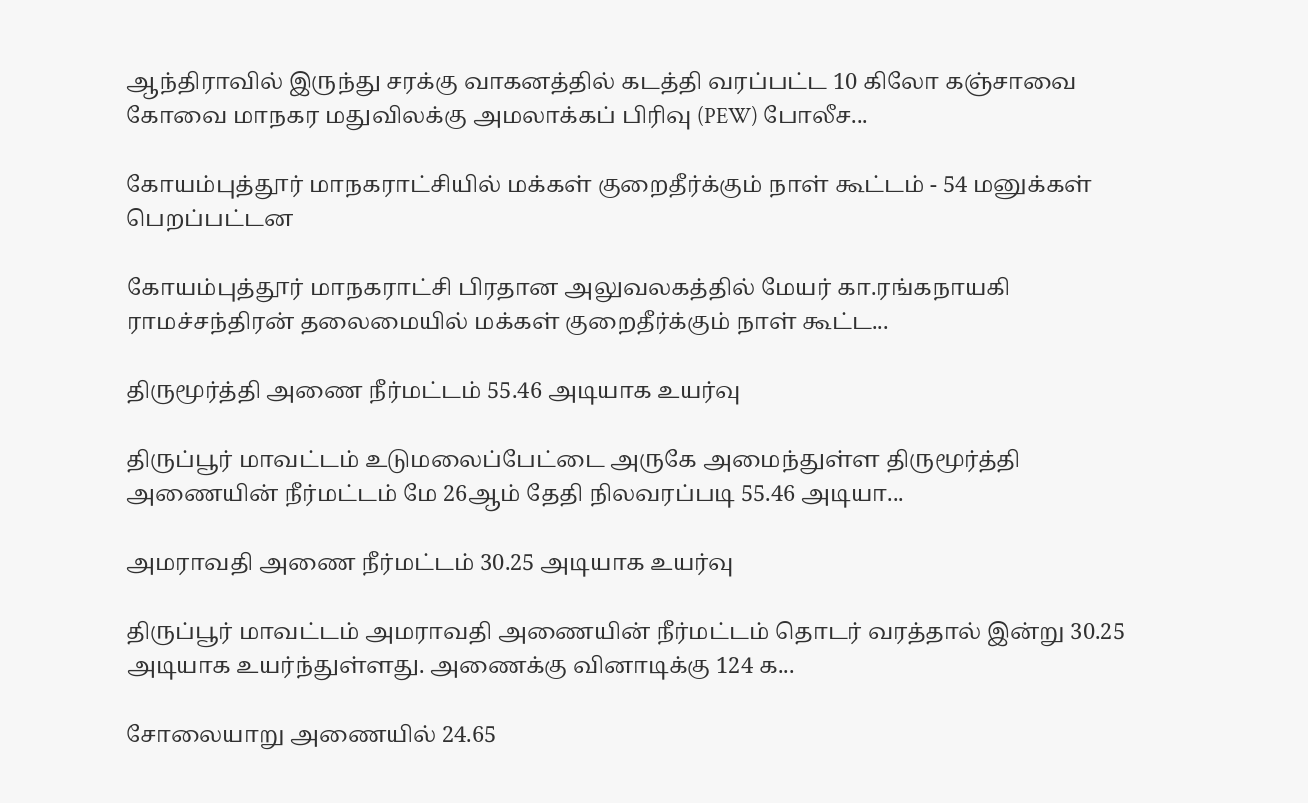ஆந்திராவில் இருந்து சரக்கு வாகனத்தில் கடத்தி வரப்பட்ட 10 கிலோ கஞ்சாவை கோவை மாநகர மதுவிலக்கு அமலாக்கப் பிரிவு (PEW) போலீச...

கோயம்புத்தூர் மாநகராட்சியில் மக்கள் குறைதீர்க்கும் நாள் கூட்டம் - 54 மனுக்கள் பெறப்பட்டன

கோயம்புத்தூர் மாநகராட்சி பிரதான அலுவலகத்தில் மேயர் கா.ரங்கநாயகி ராமச்சந்திரன் தலைமையில் மக்கள் குறைதீர்க்கும் நாள் கூட்ட...

திருமூர்த்தி அணை நீர்மட்டம் 55.46 அடியாக உயர்வு

திருப்பூர் மாவட்டம் உடுமலைப்பேட்டை அருகே அமைந்துள்ள திருமூர்த்தி அணையின் நீர்மட்டம் மே 26ஆம் தேதி நிலவரப்படி 55.46 அடியா...

அமராவதி அணை நீர்மட்டம் 30.25 அடியாக உயர்வு

திருப்பூர் மாவட்டம் அமராவதி அணையின் நீர்மட்டம் தொடர் வரத்தால் இன்று 30.25 அடியாக உயர்ந்துள்ளது. அணைக்கு வினாடிக்கு 124 க...

சோலையாறு அணையில் 24.65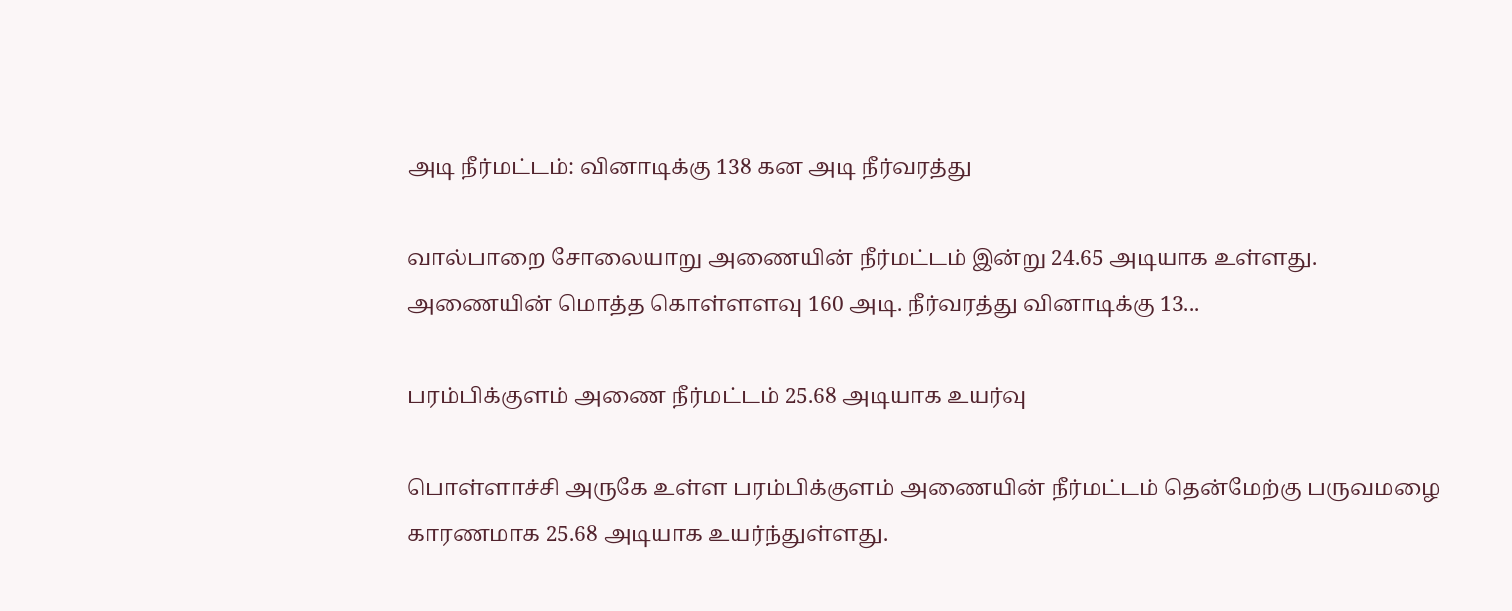அடி நீர்மட்டம்: வினாடிக்கு 138 கன அடி நீர்வரத்து

வால்பாறை சோலையாறு அணையின் நீர்மட்டம் இன்று 24.65 அடியாக உள்ளது. அணையின் மொத்த கொள்ளளவு 160 அடி. நீர்வரத்து வினாடிக்கு 13...

பரம்பிக்குளம் அணை நீர்மட்டம் 25.68 அடியாக உயர்வு

பொள்ளாச்சி அருகே உள்ள பரம்பிக்குளம் அணையின் நீர்மட்டம் தென்மேற்கு பருவமழை காரணமாக 25.68 அடியாக உயர்ந்துள்ளது.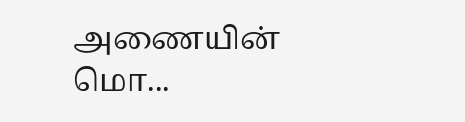அணையின் மொ...